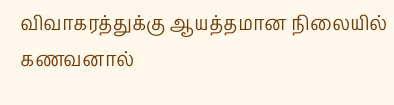விவாகரத்துக்கு ஆயத்தமான நிலையில் கணவனால்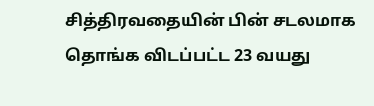சித்திரவதையின் பின் சடலமாக தொங்க விடப்பட்ட 23 வயது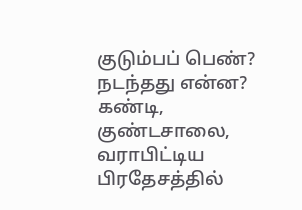குடும்பப் பெண்? நடந்தது என்ன?
கண்டி, குண்டசாலை, வராபிட்டிய பிரதேசத்தில்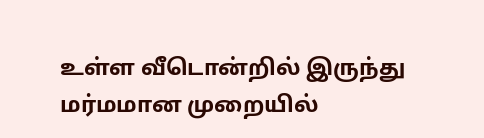உள்ள வீடொன்றில் இருந்து மர்மமான முறையில்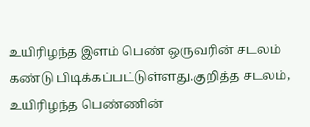உயிரிழந்த இளம் பெண் ஒருவரின் சடலம் கண்டு பிடிக்கப்பட்டுள்ளது.குறித்த சடலம், உயிரிழந்த பெண்ணின்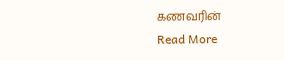கணவரின்
Read More